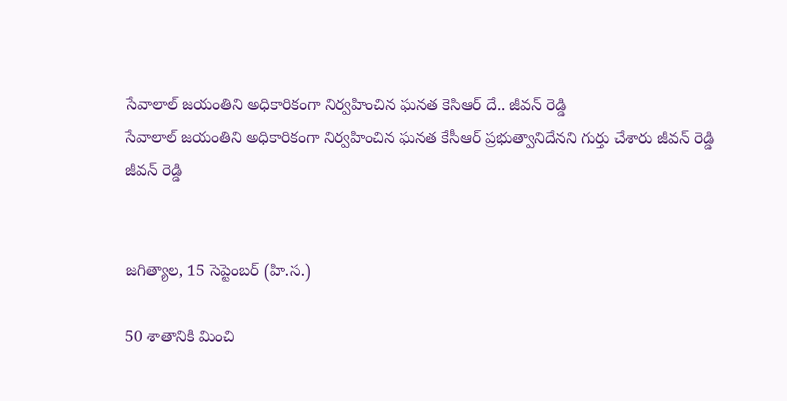సేవాలాల్ జయంతిని అధికారికంగా నిర్వహించిన ఘనత కెసిఆర్ దే.. జీవన్ రెడ్డి
సేవాలాల్ జయంతిని అధికారికంగా నిర్వహించిన ఘనత కేసీఆర్ ప్రభుత్వానిదేనని గుర్తు చేశారు జీవన్ రెడ్డి
జీవన్ రెడ్డి


జగిత్యాల, 15 సెప్టెంబర్ (హి.స.)

50 శాతానికి మించి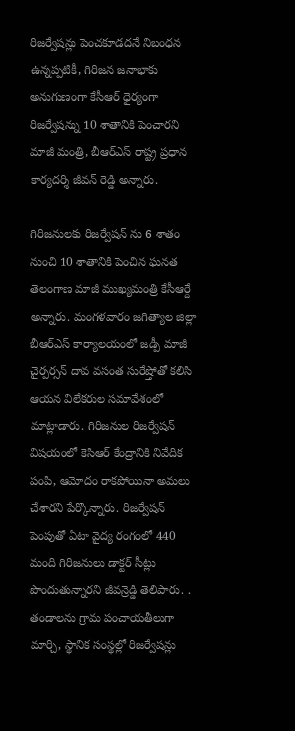రిజర్వేషన్లు పెంచకూడదనే నిబంధన ఉన్నప్పటికీ, గిరిజన జనాభాకు అనుగుణంగా కేసీఆర్ ధైర్యంగా రిజర్వేషన్ను 10 శాతానికి పెంచారని మాజీ మంత్రి, బీఆర్ఎస్ రాష్ట్ర ప్రధాన కార్యదర్శి జీవన్ రెడ్డి అన్నారు.

గిరిజనులకు రిజర్వేషన్ ను 6 శాతం నుంచి 10 శాతానికి పెంచిన ఘనత తెలంగాణ మాజీ ముఖ్యమంత్రి కేసీఆర్దే అన్నారు. మంగళవారం జగిత్యాల జిల్లా బీఆర్ఎస్ కార్యాలయంలో జడ్పీ మాజీ చైర్పర్సన్ దావ వసంత సురేష్తోతో కలిసి ఆయన విలేకరుల సమావేశంలో మాట్లాడారు. గిరిజనుల రిజర్వేషన్ విషయంలో కెసిఆర్ కేంద్రానికి నివేదిక పంపి, ఆమోదం రాకపోయినా అమలు చేశారని పేర్కొన్నారు. రిజర్వేషన్ పెంపుతో ఏటా వైద్య రంగంలో 440 మంది గిరిజనులు డాక్టర్ సీట్లు పొందుతున్నారని జీవన్రెడ్డి తెలిపారు. . తండాలను గ్రామ పంచాయతీలుగా మార్చి, స్థానిక సంస్థల్లో రిజర్వేషన్లు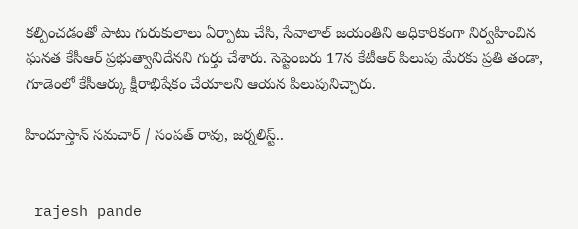కల్పించడంతో పాటు గురుకులాలు ఏర్పాటు చేసి, సేవాలాల్ జయంతిని అధికారికంగా నిర్వహించిన ఘనత కేసీఆర్ ప్రభుత్వానిదేనని గుర్తు చేశారు. సెప్టెంబరు 17న కేటీఆర్ పిలుపు మేరకు ప్రతి తండా, గూడెంలో కేసీఆర్కు క్షీరాభిషేకం చేయాలని ఆయన పిలుపునిచ్చారు.

హిందూస్తాన్ సమచార్ / సంపత్ రావు, జర్నలిస్ట్..


 rajesh pande